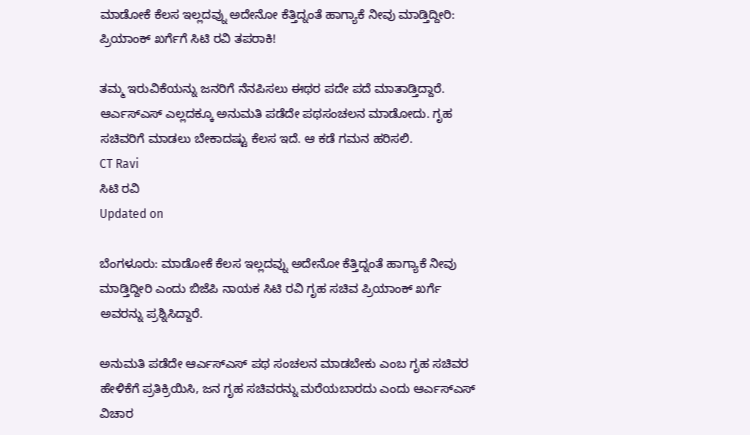ಮಾಡೋಕೆ ಕೆಲಸ ಇಲ್ಲದವ್ನು ಅದೇನೋ ಕೆತ್ತಿದ್ನಂತೆ ಹಾಗ್ಯಾಕೆ ನೀವು ಮಾಡ್ತಿದ್ದೀರಿ: ಪ್ರಿಯಾಂಕ್ ಖರ್ಗೆಗೆ ಸಿಟಿ ರವಿ ತಪರಾಕಿ!

ತಮ್ಮ ಇರುವಿಕೆಯನ್ನು ಜನರಿಗೆ ನೆನಪಿಸಲು ಈಥರ ಪದೇ ಪದೆ ಮಾತಾಡ್ತಿದ್ದಾರೆ. ಆರ್ಎಸ್ಎಸ್ ಎಲ್ಲದಕ್ಕೂ ಅನುಮತಿ ಪಡೆದೇ ಪಥಸಂಚಲನ ಮಾಡೋದು. ಗೃಹ ಸಚಿವರಿಗೆ ಮಾಡಲು ಬೇಕಾದಷ್ಟು ಕೆಲಸ ಇದೆ. ಆ ಕಡೆ ಗಮನ ಹರಿಸಲಿ.
CT Ravi
ಸಿಟಿ ರವಿ
Updated on

ಬೆಂಗಳೂರು: ಮಾಡೋಕೆ ಕೆಲಸ ಇಲ್ಲದವ್ನು ಅದೇನೋ ಕೆತ್ತಿದ್ನಂತೆ ಹಾಗ್ಯಾಕೆ ನೀವು ಮಾಡ್ತಿದ್ದೀರಿ ಎಂದು ಬಿಜೆಪಿ ನಾಯಕ ಸಿಟಿ ರವಿ ಗೃಹ ಸಚಿವ ಪ್ರಿಯಾಂಕ್ ಖರ್ಗೆ ಅವರನ್ನು ಪ್ರಶ್ನಿಸಿದ್ದಾರೆ.

ಅನುಮತಿ ಪಡೆದೇ ಆರ್ಎಸ್ಎಸ್ ಪಥ ಸಂಚಲನ ಮಾಡಬೇಕು ಎಂಬ ಗೃಹ ಸಚಿವರ ಹೇಳಿಕೆಗೆ ಪ್ರತಿಕ್ರಿಯಿಸಿ, ಜನ ಗೃಹ ಸಚಿವರನ್ನು ಮರೆಯಬಾರದು ಎಂದು ಆರ್ಎಸ್ಎಸ್ ವಿಚಾರ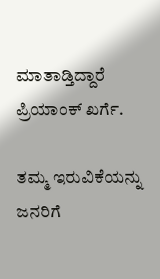ಮಾತಾಡ್ತಿದ್ದಾರೆ ಪ್ರಿಯಾಂಕ್ ಖರ್ಗೆ.

ತಮ್ಮ ಇರುವಿಕೆಯನ್ನು ಜನರಿಗೆ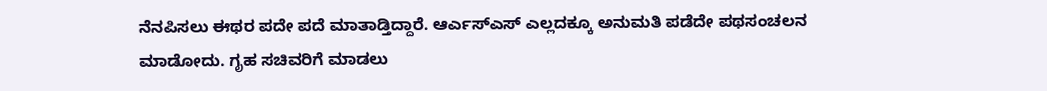ನೆನಪಿಸಲು ಈಥರ ಪದೇ ಪದೆ ಮಾತಾಡ್ತಿದ್ದಾರೆ. ಆರ್ಎಸ್ಎಸ್ ಎಲ್ಲದಕ್ಕೂ ಅನುಮತಿ ಪಡೆದೇ ಪಥಸಂಚಲನ ಮಾಡೋದು. ಗೃಹ ಸಚಿವರಿಗೆ ಮಾಡಲು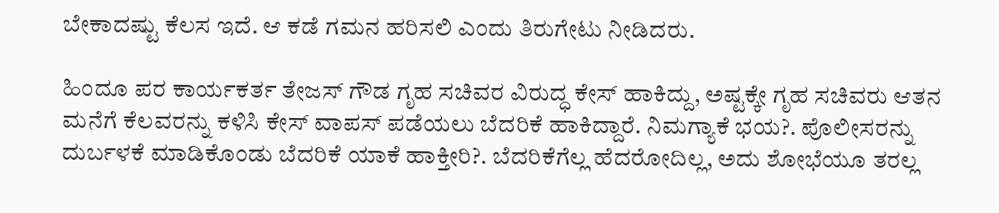ಬೇಕಾದಷ್ಟು ಕೆಲಸ ಇದೆ. ಆ ಕಡೆ ಗಮನ ಹರಿಸಲಿ ಎಂದು ತಿರುಗೇಟು ನೀಡಿದರು.

ಹಿಂದೂ ಪರ ಕಾರ್ಯಕರ್ತ ತೇಜಸ್ ಗೌಡ ಗೃಹ ಸಚಿವರ ವಿರುದ್ಧ ಕೇಸ್ ಹಾಕಿದ್ದು, ಅಷ್ಟಕ್ಕೇ ಗೃಹ ಸಚಿವರು ಆತನ ಮನೆಗೆ ಕೆಲವರನ್ನು ಕಳಿಸಿ ಕೇಸ್ ವಾಪಸ್ ಪಡೆಯಲು ಬೆದರಿಕೆ ಹಾಕಿದ್ದಾರೆ. ನಿಮಗ್ಯಾಕೆ ಭಯ?. ಪೊಲೀಸರನ್ನು ದುರ್ಬಳಕೆ ಮಾಡಿಕೊಂಡು ಬೆದರಿಕೆ ಯಾಕೆ ಹಾಕ್ತೀರಿ?. ಬೆದರಿಕೆಗೆಲ್ಲ ಹೆದರೋದಿಲ್ಲ, ಅದು ಶೋಭೆಯೂ ತರಲ್ಲ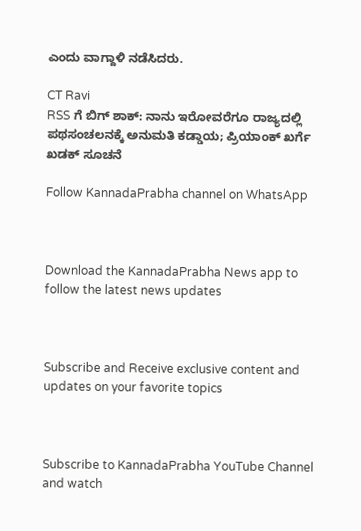ಎಂದು ವಾಗ್ದಾಳಿ ನಡೆಸಿದರು.

CT Ravi
RSS ಗೆ ಬಿಗ್ ಶಾಕ್: ನಾನು ಇರೋವರೆಗೂ ರಾಜ್ಯದಲ್ಲಿ  ಪಥಸಂಚಲನಕ್ಕೆ ಅನುಮತಿ ಕಡ್ಡಾಯ; ಪ್ರಿಯಾಂಕ್ ಖರ್ಗೆ ಖಡಕ್ ಸೂಚನೆ

Follow KannadaPrabha channel on WhatsApp



Download the KannadaPrabha News app to follow the latest news updates



Subscribe and Receive exclusive content and updates on your favorite topics



Subscribe to KannadaPrabha YouTube Channel and watch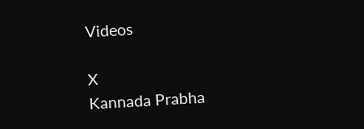Videos

X
Kannada Prabha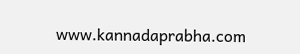www.kannadaprabha.com